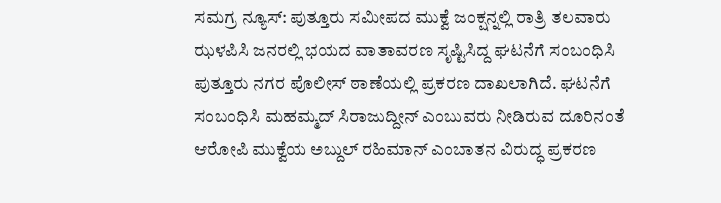ಸಮಗ್ರ ನ್ಯೂಸ್: ಪುತ್ತೂರು ಸಮೀಪದ ಮುಕ್ವೆ ಜಂಕ್ಷನ್ನಲ್ಲಿ ರಾತ್ರಿ ತಲವಾರು ಝಳಪಿಸಿ ಜನರಲ್ಲಿ ಭಯದ ವಾತಾವರಣ ಸೃಷ್ಟಿಸಿದ್ದ ಘಟನೆಗೆ ಸಂಬಂಧಿಸಿ ಪುತ್ತೂರು ನಗರ ಪೊಲೀಸ್ ಠಾಣೆಯಲ್ಲಿ ಪ್ರಕರಣ ದಾಖಲಾಗಿದೆ. ಘಟನೆಗೆ ಸಂಬಂಧಿಸಿ ಮಹಮ್ಮದ್ ಸಿರಾಜುದ್ದೀನ್ ಎಂಬುವರು ನೀಡಿರುವ ದೂರಿನಂತೆ ಆರೋಪಿ ಮುಕ್ವೆಯ ಅಬ್ದುಲ್ ರಹಿಮಾನ್ ಎಂಬಾತನ ವಿರುದ್ಧ ಪ್ರಕರಣ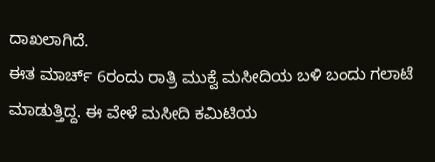ದಾಖಲಾಗಿದೆ.
ಈತ ಮಾರ್ಚ್ 6ರಂದು ರಾತ್ರಿ ಮುಕ್ವೆ ಮಸೀದಿಯ ಬಳಿ ಬಂದು ಗಲಾಟೆ ಮಾಡುತ್ತಿದ್ದ. ಈ ವೇಳೆ ಮಸೀದಿ ಕಮಿಟಿಯ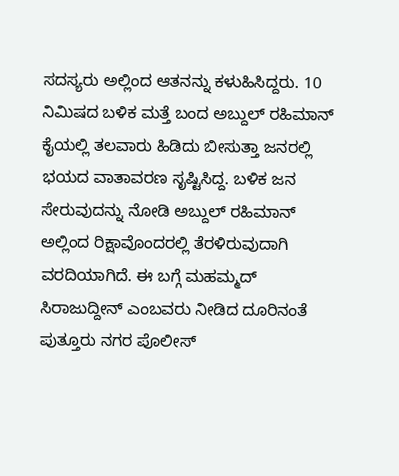ಸದಸ್ಯರು ಅಲ್ಲಿಂದ ಆತನನ್ನು ಕಳುಹಿಸಿದ್ದರು. 10 ನಿಮಿಷದ ಬಳಿಕ ಮತ್ತೆ ಬಂದ ಅಬ್ದುಲ್ ರಹಿಮಾನ್ ಕೈಯಲ್ಲಿ ತಲವಾರು ಹಿಡಿದು ಬೀಸುತ್ತಾ ಜನರಲ್ಲಿ ಭಯದ ವಾತಾವರಣ ಸೃಷ್ಟಿಸಿದ್ದ. ಬಳಿಕ ಜನ ಸೇರುವುದನ್ನು ನೋಡಿ ಅಬ್ದುಲ್ ರಹಿಮಾನ್ ಅಲ್ಲಿಂದ ರಿಕ್ಷಾವೊಂದರಲ್ಲಿ ತೆರಳಿರುವುದಾಗಿ ವರದಿಯಾಗಿದೆ. ಈ ಬಗ್ಗೆ ಮಹಮ್ಮದ್ ಸಿರಾಜುದ್ದೀನ್ ಎಂಬವರು ನೀಡಿದ ದೂರಿನಂತೆ ಪುತ್ತೂರು ನಗರ ಪೊಲೀಸ್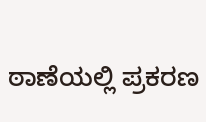ಠಾಣೆಯಲ್ಲಿ ಪ್ರಕರಣ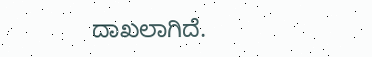ದಾಖಲಾಗಿದೆ.